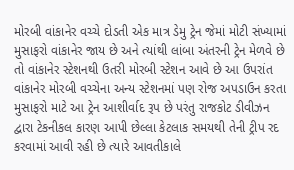મોરબી વાંકાનેર વચ્ચે દોડતી એક માત્ર ડેમુ ટ્રેન જેમાં મોટી સંખ્યામાં મુસાફરો વાંકાનેર જાય છે અને ત્યાંથી લાંબા અંતરની ટ્રેન મેળવે છે તો વાંકાનેર સ્ટેશનથી ઉતરી મોરબી સ્ટેશન આવે છે આ ઉપરાંત વાંકાનેર મોરબી વચ્ચેના અન્ય સ્ટેશનમાં પણ રોજ અપડાઉન કરતા મુસાફરો માટે આ ટ્રેન આશીર્વાદ રૂપ છે પરંતુ રાજકોટ ડીવીઝન દ્વારા ટેકનીકલ કારણ આપી છેલ્લા કેટલાક સમયથી તેની ટ્રીપ રદ કરવામાં આવી રહી છે ત્યારે આવતીકાલે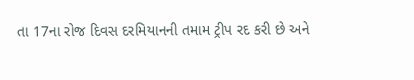તા 17ના રોજ દિવસ દરમિયાનની તમામ ટ્રીપ રદ કરી છે અને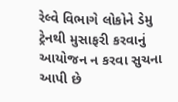રેલ્વે વિભાગે લોકોને ડેમુ ટ્રેનથી મુસાફરી કરવાનું આયોજન ન કરવા સુચના આપી છે